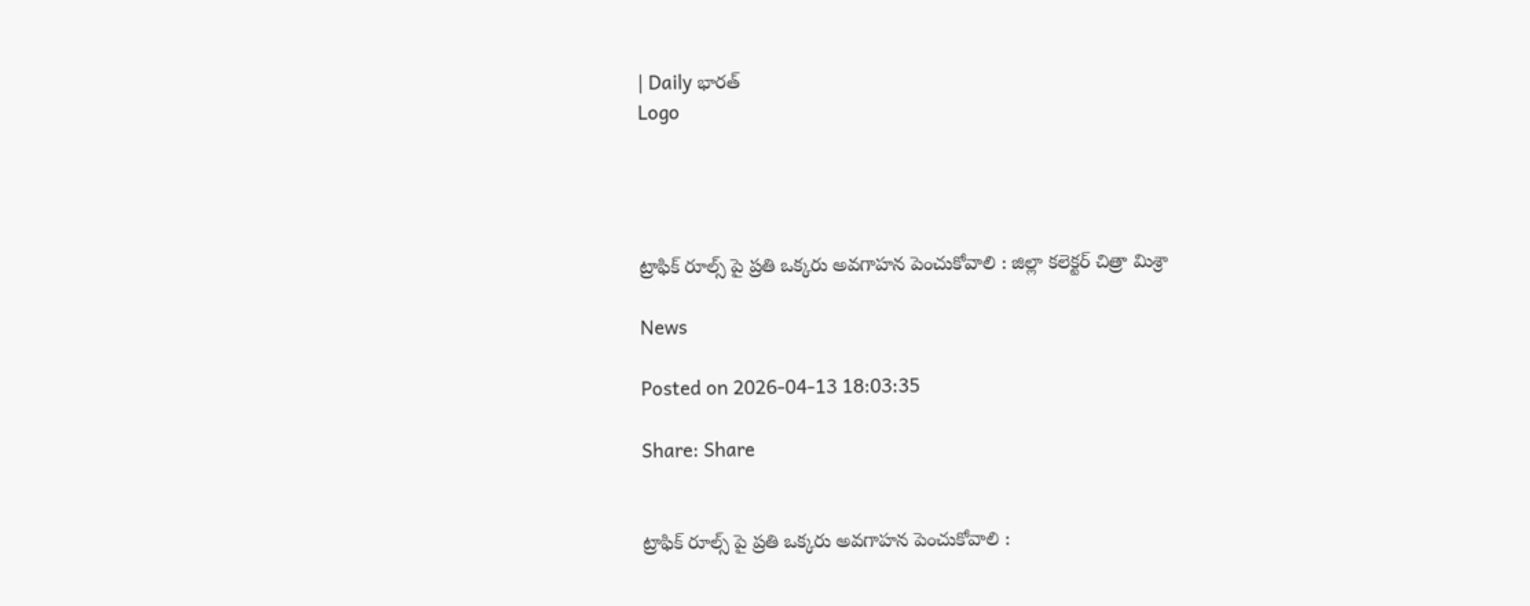| Daily భారత్
Logo




ట్రాఫిక్ రూల్స్ పై ప్రతి ఒక్కరు అవగాహన పెంచుకోవాలి : జిల్లా కలెక్టర్ చిత్రా మిశ్రా

News

Posted on 2026-04-13 18:03:35

Share: Share


ట్రాఫిక్ రూల్స్ పై ప్రతి ఒక్కరు అవగాహన పెంచుకోవాలి :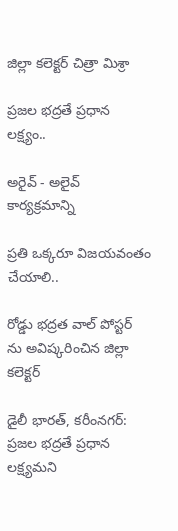జిల్లా కలెక్టర్ చిత్రా మిశ్రా

ప్రజల భద్రతే ప్రధాన లక్ష్యం..

అరైవ్ - అలైవ్ కార్యక్రమాన్ని

ప్రతి ఒక్కరూ విజయవంతం చేయాలి..

రోడ్డు భద్రత వాల్ పోస్టర్ ను అవిష్కరించిన జిల్లా కలెక్టర్

డైలీ భారత్, కరీంనగర్: ప్రజల భద్రతే ప్రధాన లక్ష్యమని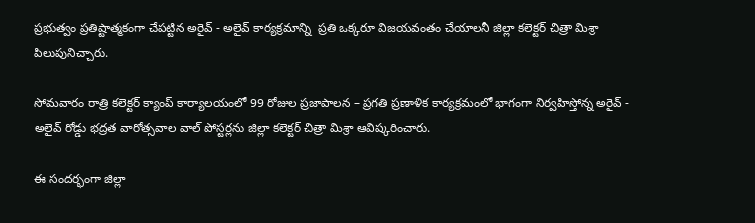ప్రభుత్వం ప్రతిష్టాత్మకంగా చేపట్టిన అరైవ్ - అలైవ్ కార్యక్రమాన్ని  ప్రతి ఒక్కరూ విజయవంతం చేయాలనీ జిల్లా కలెక్టర్ చిత్రా మిశ్రా పిలుపునిచ్చారు.

సోమవారం రాత్రి కలెక్టర్ క్యాంప్ కార్యాలయంలో 99 రోజుల ప్రజాపాలన – ప్రగతి ప్రణాళిక కార్యక్రమంలో భాగంగా నిర్వహిస్తోన్న అరైవ్ - అలైవ్ రోడ్డు భద్రత వారోత్సవాల వాల్ పోస్టర్లను జిల్లా కలెక్టర్ చిత్రా మిశ్రా ఆవిష్కరించారు.

ఈ సందర్భంగా జిల్లా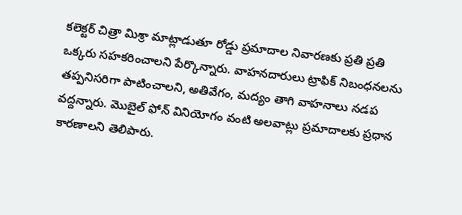కలెక్టర్ చిత్రా మిశ్రా మాట్లాడుతూ రోడ్డు ప్రమాదాల నివారణకు ప్రతి ప్రతి ఒక్కరు సహకరించాలని పేర్కొన్నారు. వాహనదారులు ట్రాఫిక్ నిబంధనలను తప్పనిసరిగా పాటించాలని, అతివేగం, మద్యం తాగి వాహనాలు నడప వద్దన్నారు. మొబైల్ ఫోన్ వినియోగం వంటి అలవాట్లు ప్రమాదాలకు ప్రధాన కారణాలని తెలిపారు.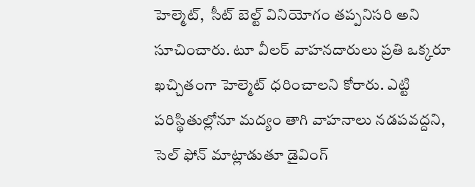హెల్మెట్,  సీట్‌ బెల్ట్ వినియోగం తప్పనిసరి అని సూచించారు. టూ వీలర్ వాహనదారులు ప్రతి ఒక్కరూ ఖచ్చితంగా హెల్మెట్ ధరించాలని కోరారు. ఎట్టి పరిస్థితుల్లోనూ మద్యం తాగి వాహనాలు నడపవద్దని, సెల్ ఫోన్ మాట్లాడుతూ డైవింగ్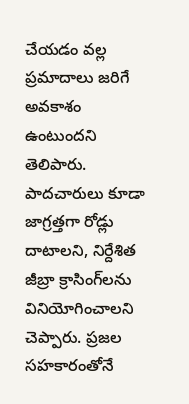చేయడం వల్ల ప్రమాదాలు జరిగే అవకాశం ఉంటుందని  తెలిపారు. పాదచారులు కూడా జాగ్రత్తగా రోడ్లు దాటాలని, నిర్దేశిత జీబ్రా క్రాసింగ్‌లను వినియోగించాలని చెప్పారు. ప్రజల సహకారంతోనే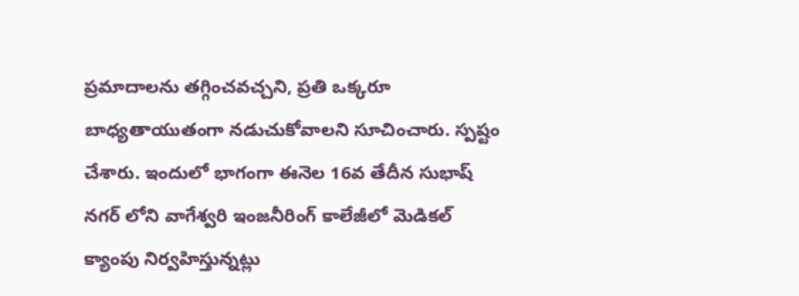ప్రమాదాలను తగ్గించవచ్చని, ప్రతి ఒక్కరూ బాధ్యతాయుతంగా నడుచుకోవాలని సూచించారు. స్పష్టం చేశారు. ఇందులో భాగంగా ఈనెల 16వ తేదీన సుభాష్ నగర్ లోని వాగేశ్వరి ఇంజనీరింగ్ కాలేజీలో మెడికల్ క్యాంపు నిర్వహిస్తున్నట్లు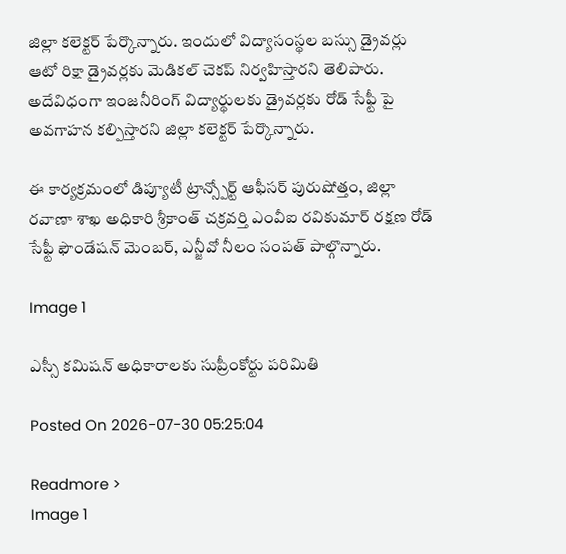జిల్లా కలెక్టర్ పేర్కొన్నారు. ఇందులో విద్యాసంస్థల బస్సు డ్రైవర్లు ఆటో రిక్షా డ్రైవర్లకు మెడికల్ చెకప్ నిర్వహిస్తారని తెలిపారు. అదేవిధంగా ఇంజనీరింగ్ విద్యార్థులకు డ్రైవర్లకు రోడ్ సేఫ్టీ పై అవగాహన కల్పిస్తారని జిల్లా కలెక్టర్ పేర్కొన్నారు.

ఈ కార్యక్రమంలో డిప్యూటీ ట్రాన్స్పోర్ట్ ఆఫీసర్ పురుషోత్తం, జిల్లా రవాణా శాఖ అధికారి శ్రీకాంత్ చక్రవర్తి ఎంవీఐ రవికుమార్ రక్షణ రోడ్ సేఫ్టీ ఫౌండేషన్ మెంబర్, ఎన్జీవో నీలం సంపత్ పాల్గొన్నారు.

Image 1

ఎస్సీ కమిషన్ అధికారాలకు సుప్రీంకోర్టు పరిమితి

Posted On 2026-07-30 05:25:04

Readmore >
Image 1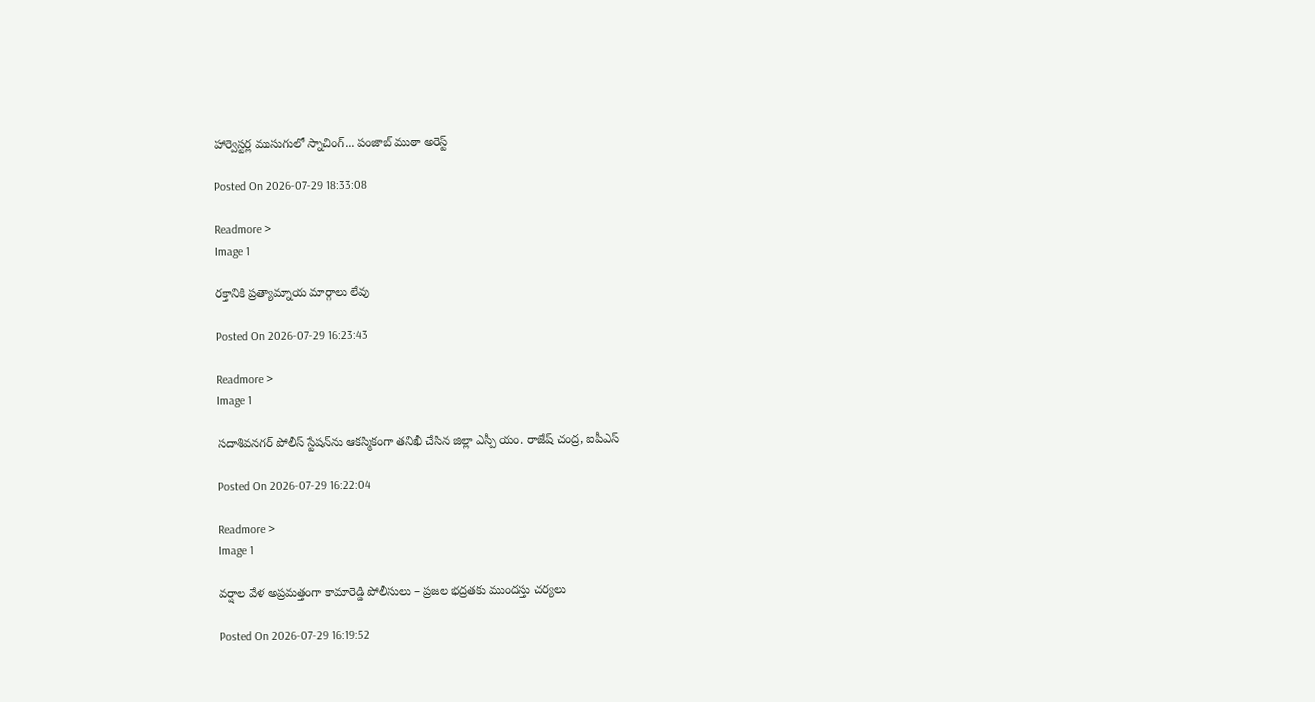హార్వెస్టర్ల ముసుగులో స్నాచింగ్... పంజాబ్ ముఠా అరెస్ట్

Posted On 2026-07-29 18:33:08

Readmore >
Image 1

రక్తానికి ప్రత్యామ్నాయ మార్గాలు లేవు

Posted On 2026-07-29 16:23:43

Readmore >
Image 1

సదాశివనగర్ పోలీస్ స్టేషన్‌ను ఆకస్మికంగా తనిఖీ చేసిన జిల్లా ఎస్పీ యం. రాజేష్ చంద్ర, ఐపీఎస్

Posted On 2026-07-29 16:22:04

Readmore >
Image 1

వర్షాల వేళ అప్రమత్తంగా కామారెడ్డి పోలీసులు – ప్రజల భద్రతకు ముందస్తు చర్యలు

Posted On 2026-07-29 16:19:52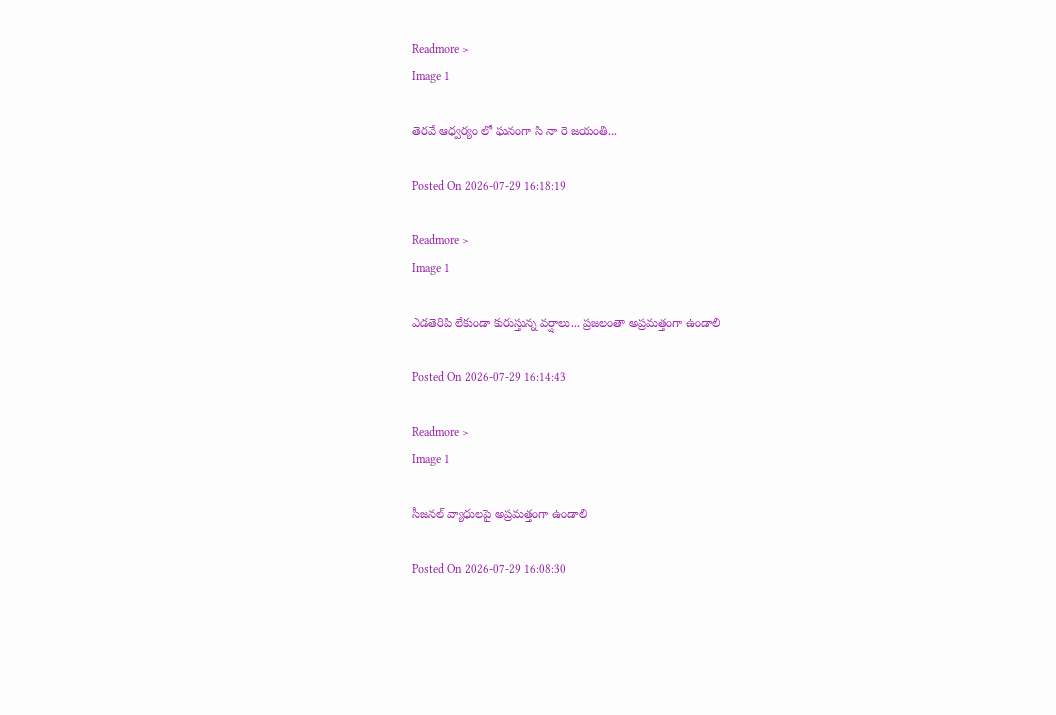Readmore >
Image 1

తెరవే ఆధ్వర్యం లో ఘనంగా సి నా రె జయంతి...

Posted On 2026-07-29 16:18:19

Readmore >
Image 1

ఎడతెరిపి లేకుండా కురుస్తున్న వర్షాలు... ప్రజలంతా అప్రమత్తంగా ఉండాలి

Posted On 2026-07-29 16:14:43

Readmore >
Image 1

సీజనల్ వ్యాధులపై అప్రమత్తంగా ఉండాలి

Posted On 2026-07-29 16:08:30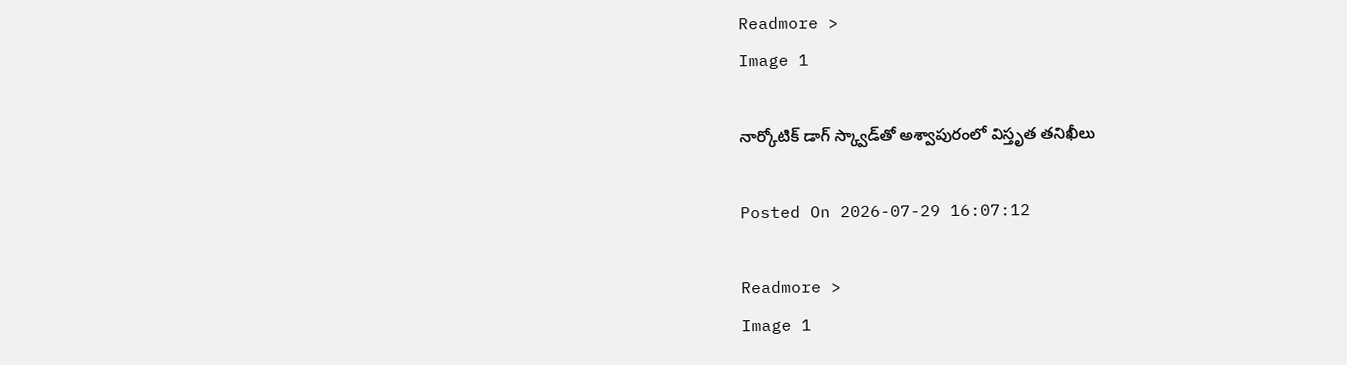Readmore >
Image 1

నార్కోటిక్ డాగ్ స్క్వాడ్‌తో అశ్వాపురంలో విస్తృత తనిఖీలు

Posted On 2026-07-29 16:07:12

Readmore >
Image 1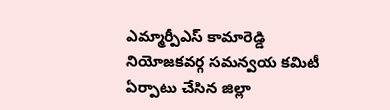ఎమ్మార్పీఎస్ కామారెడ్డి నియోజకవర్గ సమన్వయ కమిటీ ఏర్పాటు చేసిన జిల్లా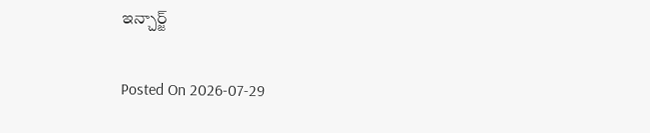ఇన్చార్జ్

Posted On 2026-07-29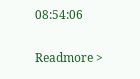08:54:06

Readmore >